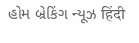હોમ બ્રેકિંગ ન્યૂઝ हिंदी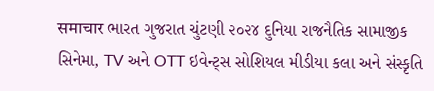समाचार ભારત ગુજરાત ચુંટણી ૨૦૨૪ દુનિયા રાજનૈતિક સામાજીક સિનેમા, TV અને OTT ઇવેન્ટ્સ સોશિયલ મીડીયા કલા અને સંસ્કૃતિ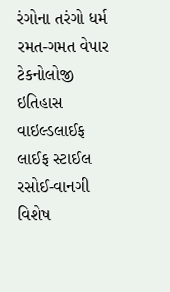રંગોના તરંગો ધર્મ રમત-ગમત વેપાર ટેકનોલોજી ઇતિહાસ વાઇલ્ડલાઈફ લાઈફ સ્ટાઈલ રસોઈ-વાનગી વિશેષ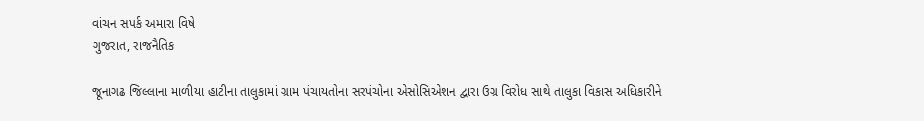વાંચન સપર્ક અમારા વિષે
ગુજરાત, રાજનૈતિક

જૂનાગઢ જિલ્લાના માળીયા હાટીના તાલુકામાં ગ્રામ પંચાયતોના સરપંચોના એસોસિએશન દ્વારા ઉગ્ર વિરોધ સાથે તાલુકા વિકાસ અધિકારીને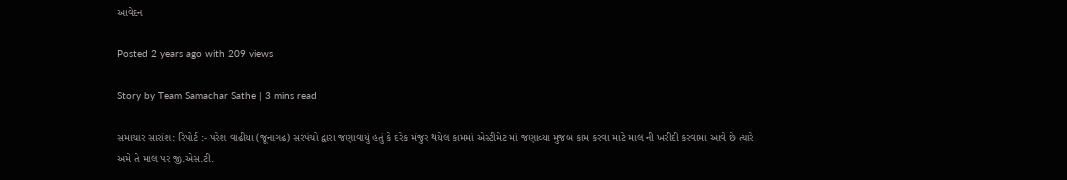આવેદન

Posted 2 years ago with 209 views

Story by Team Samachar Sathe | 3 mins read

સમાચાર સારાંશ: રિપોર્ટ :- પરેશ વાઢીયા (જૂનાગઢ) સરપંચો દ્વારા જણાવાયું હતું કે દરેક મંજુર થયેલ કામમાં એસ્ટીમેટ માં જણાવ્યા મુજબ કામ કરવા માટે માલ ની ખરીદી કરવામા આવે છે ત્યારે અમે તે માલ પર જી.એસ.ટી.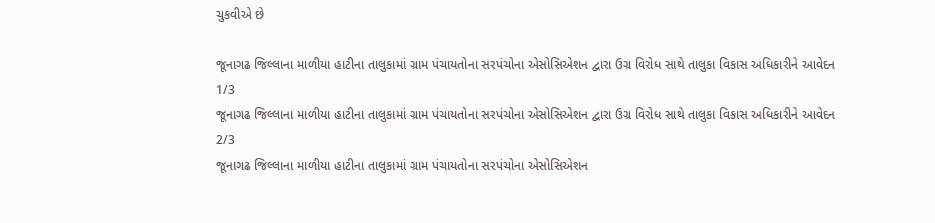ચુકવીએ છે

જૂનાગઢ જિલ્લાના માળીયા હાટીના તાલુકામાં ગ્રામ પંચાયતોના સરપંચોના એસોસિએશન દ્વારા ઉગ્ર વિરોધ સાથે તાલુકા વિકાસ અધિકારીને આવેદન
1/3
જૂનાગઢ જિલ્લાના માળીયા હાટીના તાલુકામાં ગ્રામ પંચાયતોના સરપંચોના એસોસિએશન દ્વારા ઉગ્ર વિરોધ સાથે તાલુકા વિકાસ અધિકારીને આવેદન
2/3
જૂનાગઢ જિલ્લાના માળીયા હાટીના તાલુકામાં ગ્રામ પંચાયતોના સરપંચોના એસોસિએશન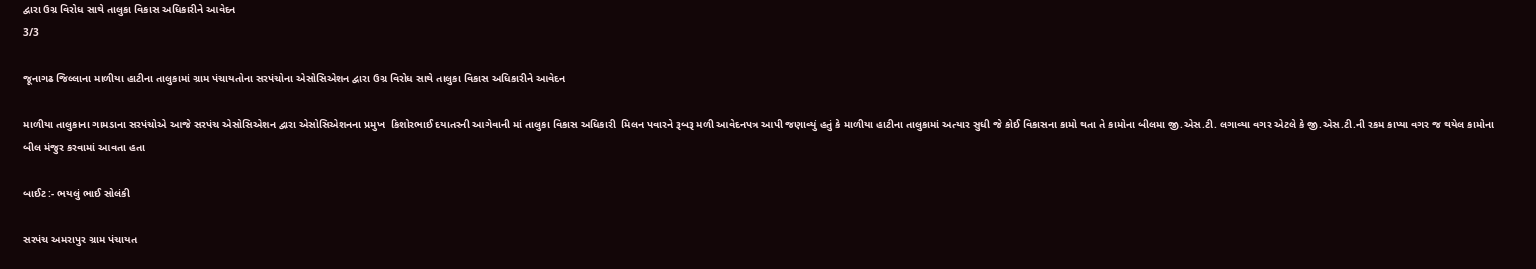દ્વારા ઉગ્ર વિરોધ સાથે તાલુકા વિકાસ અધિકારીને આવેદન
3/3

જૂનાગઢ જિલ્લાના માળીયા હાટીના તાલુકામાં ગ્રામ પંચાયતોના સરપંચોના એસોસિએશન દ્વારા ઉગ્ર વિરોધ સાથે તાલુકા વિકાસ અધિકારીને આવેદન

માળીયા તાલુકાના ગામડાના સરપંચોએ આજે સરપંચ એસોસિએશન દ્વારા એસોસિએશનના પ્રમુખ  કિશોરભાઈ દયાતરની આગેવાની માં તાલુકા વિકાસ અધિકારી  મિલન પવારને રૂબરૂ મળી આવેદનપત્ર આપી જણાવ્યું હતું કે માળીયા હાટીના તાલુકામાં અત્યાર સુધી જે કોઈ વિકાસના કામો થતા તે કામોના બીલમા જી.એસ.ટી. લગાવ્યા વગર એટલે કે જી.એસ.ટી.ની રકમ કાપ્યા વગર જ થયેલ કામોના બીલ મંજુર કરવામાં આવતા હતા

બાઈટ :- ભયલું ભાઈ સોલંકી

સરપંચ અમરાપુર ગ્રામ પંચાયત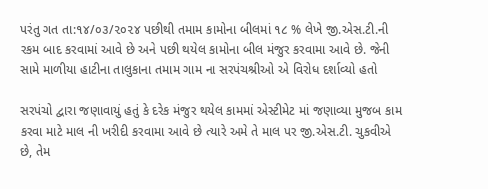પરંતુ ગત તા:૧૪/૦૩/૨૦૨૪ પછીથી તમામ કામોના બીલમાં ૧૮ % લેખે જી.એસ.ટી.ની રકમ બાદ કરવામાં આવે છે અને પછી થયેલ કામોના બીલ મંજુર કરવામા આવે છે. જેની સામે માળીયા હાટીના તાલુકાના તમામ ગામ ના સરપંચશ્રીઓ એ વિરોધ દર્શાવ્યો હતો

સરપંચો દ્વારા જણાવાયું હતું કે દરેક મંજુર થયેલ કામમાં એસ્ટીમેટ માં જણાવ્યા મુજબ કામ કરવા માટે માલ ની ખરીદી કરવામા આવે છે ત્યારે અમે તે માલ પર જી.એસ.ટી. ચુકવીએ છે, તેમ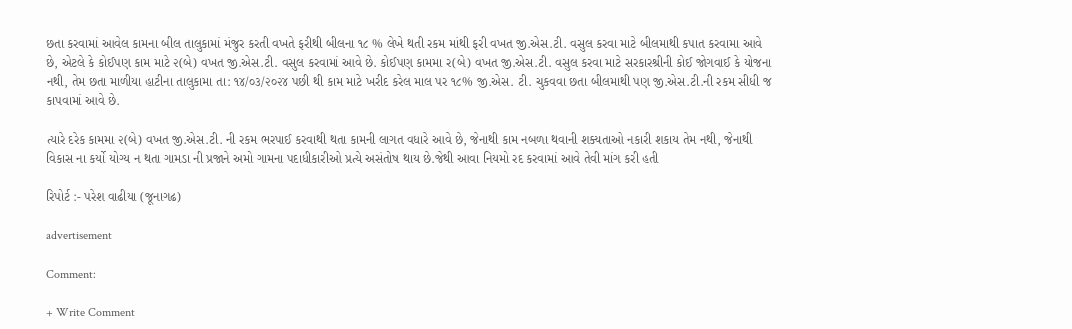છતા કરવામાં આવેલ કામના બીલ તાલુકામાં મંજુર કરતી વખતે ફરીથી બીલના ૧૮ % લેખે થતી રકમ માંથી ફરી વખત જી.એસ.ટી. વસુલ કરવા માટે બીલમાથી કપાત કરવામા આવે છે, એટલે કે કોઈપણ કામ માટે ૨(બે) વખત જી.એસ.ટી. વસુલ કરવામાં આવે છે. કોઈપણ કામમા ર(બે) વખત જી.એસ.ટી. વસુલ કરવા માટે સરકારશ્રીની કોઈ જોગવાઈ કે યોજના નથી, તેમ છતા માળીયા હાટીના તાલુકામા તા: ૧૪/૦૩/૨૦૨૪ પછી થી કામ માટે ખરીદ કરેલ માલ પર ૧૮% જી.એસ. ટી. ચુકવવા છતા બીલમાથી પણ જી.એસ.ટી.ની રકમ સીધી જ કાપવામાં આવે છે.

ત્યારે દરેક કામમા ૨(બે) વખત જી.એસ.ટી. ની રકમ ભરપાઈ કરવાથી થતા કામની લાગત વધારે આવે છે, જેનાથી કામ નબળા થવાની શક્યતાઓ નકારી શકાય તેમ નથી, જેનાથી વિકાસ ના કર્યો યોગ્ય ન થતા ગામડા ની પ્રજાને અમો ગામના પદાધીકારીઓ પ્રત્યે અસંતોષ થાય છે.જેથી આવા નિયમો રદ કરવામાં આવે તેવી માંગ કરી હતી

રિપોર્ટ :- પરેશ વાઢીયા (જૂનાગઢ)

advertisement

Comment:

+ Write Comment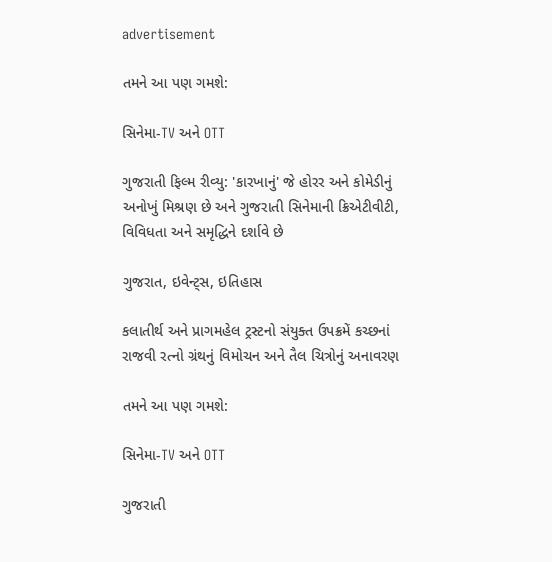advertisement

તમને આ પણ ગમશે:

સિનેમા-TV અને OTT

ગુજરાતી ફિલ્મ રીવ્યુ: 'કારખાનું' જે હોરર અને કોમેડીનું અનોખું મિશ્રણ છે અને ગુજરાતી સિનેમાની ક્રિએટીવીટી, વિવિધતા અને સમૃદ્ધિને દર્શાવે છે

ગુજરાત, ઇવેન્ટ્સ, ઇતિહાસ

કલાતીર્થ અને પ્રાગમહેલ ટ્રસ્ટનો સંયુક્ત ઉપક્રમેં કચ્છનાં રાજવી રત્નો ગ્રંથનું વિમોચન અને તૈલ ચિત્રોનું અનાવરણ

તમને આ પણ ગમશે:

સિનેમા-TV અને OTT

ગુજરાતી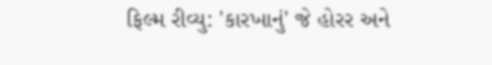ફિલ્મ રીવ્યુ: 'કારખાનું' જે હોરર અને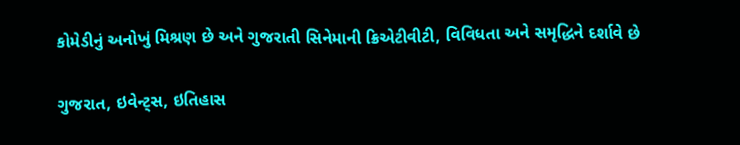કોમેડીનું અનોખું મિશ્રણ છે અને ગુજરાતી સિનેમાની ક્રિએટીવીટી, વિવિધતા અને સમૃદ્ધિને દર્શાવે છે

ગુજરાત, ઇવેન્ટ્સ, ઇતિહાસ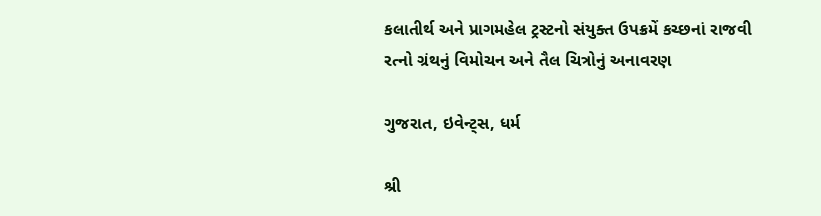કલાતીર્થ અને પ્રાગમહેલ ટ્રસ્ટનો સંયુક્ત ઉપક્રમેં કચ્છનાં રાજવી રત્નો ગ્રંથનું વિમોચન અને તૈલ ચિત્રોનું અનાવરણ

ગુજરાત, ઇવેન્ટ્સ, ધર્મ

શ્રી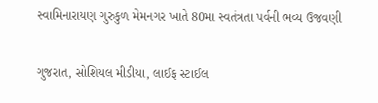સ્વામિનારાયણ ગુરુકુળ મેમનગર ખાતે 80મા સ્વતંત્રતા પર્વની ભવ્ય ઉજવણી

ગુજરાત, સોશિયલ મીડીયા, લાઈફ સ્ટાઈલ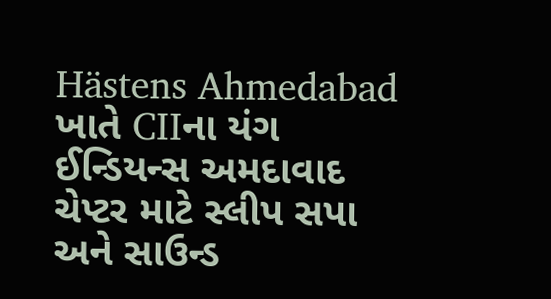Hästens Ahmedabad ખાતે CIIના યંગ ઈન્ડિયન્સ અમદાવાદ ચેપ્ટર માટે સ્લીપ સપા અને સાઉન્ડ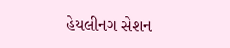હેયલીનગ સેશન